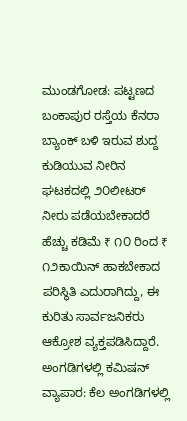ಮುಂಡಗೋಡ: ಪಟ್ಟಣದ ಬಂಕಾಪುರ ರಸ್ತೆಯ ಕೆನರಾ ಬ್ಯಾಂಕ್ ಬಳಿ ಇರುವ ಶುದ್ದ ಕುಡಿಯುವ ನೀರಿನ ಘಟಕದಲ್ಲಿ ೨೦ಲೀಟರ್ ನೀರು ಪಡೆಯಬೇಕಾದರೆ ಹೆಚ್ಚು ಕಡಿಮೆ ₹ ೧೦ ರಿಂದ ₹ ೧೨ಕಾಯಿನ್ ಹಾಕಬೇಕಾದ ಪರಿಸ್ಥಿತಿ ಎದುರಾಗಿದ್ದು, ಈ ಕುರಿತು ಸಾರ್ವಜನಿಕರು ಆಕ್ರೋಶ ವ್ಯಕ್ತಪಡಿಸಿದ್ದಾರೆ.
ಅಂಗಡಿಗಳಲ್ಲಿ ಕಮಿಷನ್ ವ್ಯಾಪಾರ: ಕೆಲ ಅಂಗಡಿಗಳಲ್ಲಿ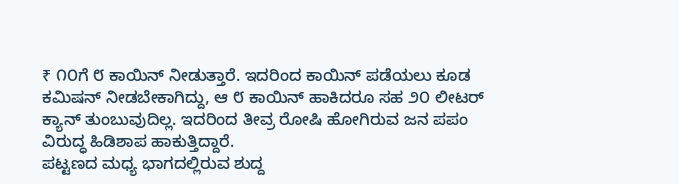₹ ೧೦ಗೆ ೮ ಕಾಯಿನ್ ನೀಡುತ್ತಾರೆ. ಇದರಿಂದ ಕಾಯಿನ್ ಪಡೆಯಲು ಕೂಡ ಕಮಿಷನ್ ನೀಡಬೇಕಾಗಿದ್ದು, ಆ ೮ ಕಾಯಿನ್ ಹಾಕಿದರೂ ಸಹ ೨೦ ಲೀಟರ್ ಕ್ಯಾನ್ ತುಂಬುವುದಿಲ್ಲ. ಇದರಿಂದ ತೀವ್ರ ರೋಷಿ ಹೋಗಿರುವ ಜನ ಪಪಂ ವಿರುದ್ಧ ಹಿಡಿಶಾಪ ಹಾಕುತ್ತಿದ್ದಾರೆ.
ಪಟ್ಟಣದ ಮಧ್ಯ ಭಾಗದಲ್ಲಿರುವ ಶುದ್ದ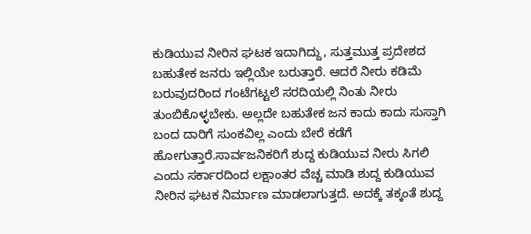ಕುಡಿಯುವ ನೀರಿನ ಘಟಕ ಇದಾಗಿದ್ದು, ಸುತ್ತಮುತ್ತ ಪ್ರದೇಶದ ಬಹುತೇಕ ಜನರು ಇಲ್ಲಿಯೇ ಬರುತ್ತಾರೆ. ಆದರೆ ನೀರು ಕಡಿಮೆ ಬರುವುದರಿಂದ ಗಂಟೆಗಟ್ಟಲೆ ಸರದಿಯಲ್ಲಿ ನಿಂತು ನೀರು ತುಂಬಿಕೊಳ್ಳಬೇಕು. ಅಲ್ಲದೇ ಬಹುತೇಕ ಜನ ಕಾದು ಕಾದು ಸುಸ್ತಾಗಿ ಬಂದ ದಾರಿಗೆ ಸುಂಕವಿಲ್ಲ ಎಂದು ಬೇರೆ ಕಡೆಗೆ ಹೋಗುತ್ತಾರೆ.ಸಾರ್ವಜನಿಕರಿಗೆ ಶುದ್ದ ಕುಡಿಯುವ ನೀರು ಸಿಗಲಿ ಎಂದು ಸರ್ಕಾರದಿಂದ ಲಕ್ಷಾಂತರ ವೆಚ್ಚ ಮಾಡಿ ಶುದ್ದ ಕುಡಿಯುವ ನೀರಿನ ಘಟಕ ನಿರ್ಮಾಣ ಮಾಡಲಾಗುತ್ತದೆ. ಅದಕ್ಕೆ ತಕ್ಕಂತೆ ಶುದ್ದ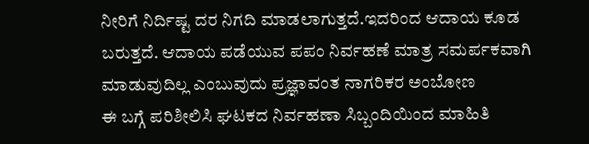ನೀರಿಗೆ ನಿರ್ದಿಷ್ಟ ದರ ನಿಗದಿ ಮಾಡಲಾಗುತ್ತದೆ.ಇದರಿಂದ ಆದಾಯ ಕೂಡ ಬರುತ್ತದೆ. ಆದಾಯ ಪಡೆಯುವ ಪಪಂ ನಿರ್ವಹಣೆ ಮಾತ್ರ ಸಮರ್ಪಕವಾಗಿ ಮಾಡುವುದಿಲ್ಲ ಎಂಬುವುದು ಪ್ರಜ್ಞಾವಂತ ನಾಗರಿಕರ ಅಂಬೋಣ
ಈ ಬಗ್ಗೆ ಪರಿಶೀಲಿಸಿ ಘಟಕದ ನಿರ್ವಹಣಾ ಸಿಬ್ಬಂದಿಯಿಂದ ಮಾಹಿತಿ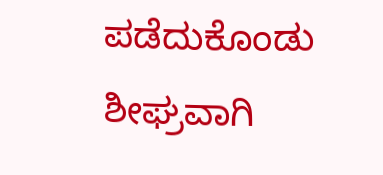ಪಡೆದುಕೊಂಡು ಶೀಘ್ರವಾಗಿ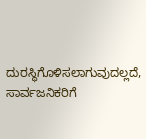ದುರಸ್ಥಿಗೊಳಿಸಲಾಗುವುದಲ್ಲದೆ, ಸಾರ್ವಜನಿಕರಿಗೆ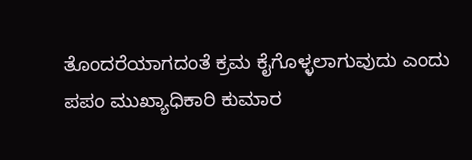ತೊಂದರೆಯಾಗದಂತೆ ಕ್ರಮ ಕೈಗೊಳ್ಳಲಾಗುವುದು ಎಂದು ಪಪಂ ಮುಖ್ಯಾಧಿಕಾರಿ ಕುಮಾರ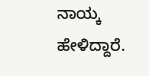ನಾಯ್ಕ ಹೇಳಿದ್ದಾರೆ.